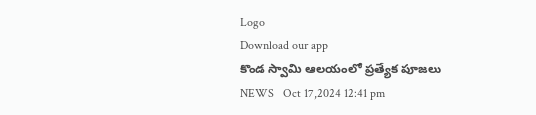Logo
Download our app
కొండ స్వామి ఆలయంలో ప్రత్యేక పూజలు
NEWS   Oct 17,2024 12:41 pm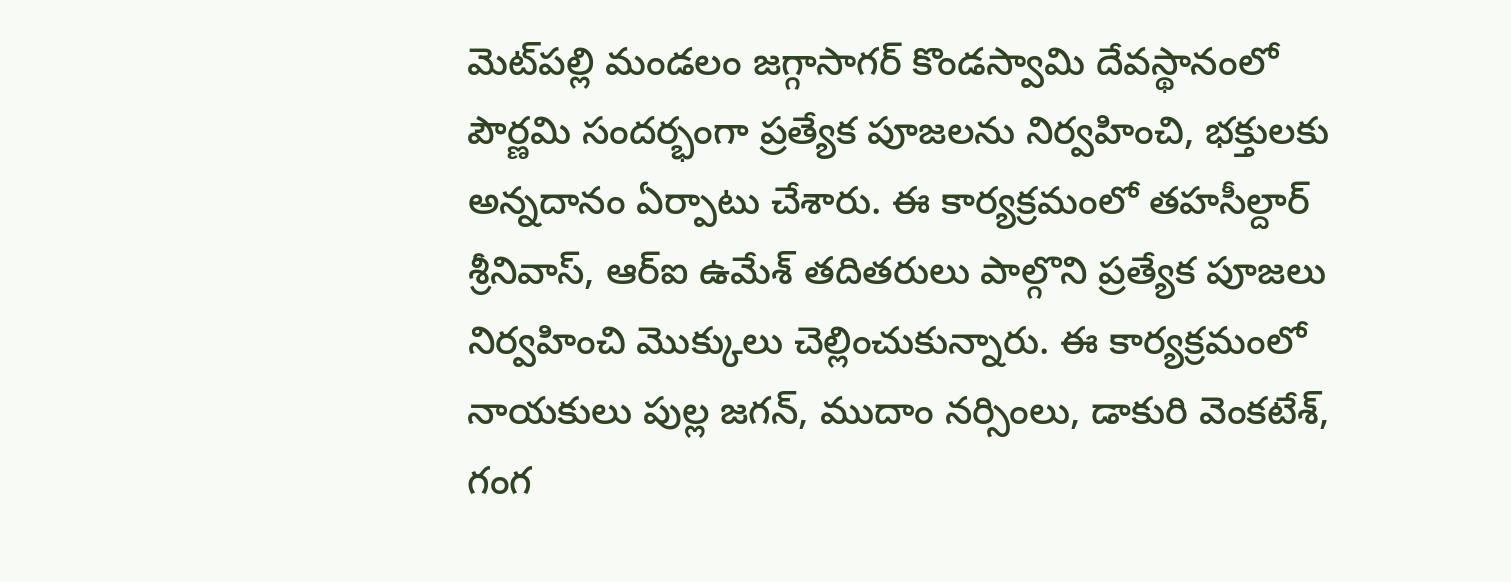మెట్‌ప‌ల్లి మండలం జగ్గాసాగర్ కొండస్వామి దేవస్థానంలో పౌర్ణమి సందర్భంగా ప్రత్యేక పూజలను నిర్వహించి, భక్తులకు అన్నదానం ఏర్పాటు చేశారు. ఈ కార్యక్రమంలో తహసీల్దార్ శ్రీనివాస్, ఆర్ఐ ఉమేశ్ తదితరులు పాల్గొని ప్రత్యేక పూజలు నిర్వహించి మొక్కులు చెల్లించుకున్నారు. ఈ కార్యక్రమంలో నాయకులు పుల్ల జగన్, ముదాం నర్సింలు, డాకురి వెంకటేశ్, గంగ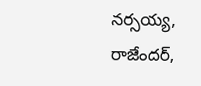నర్సయ్య, రాజేందర్,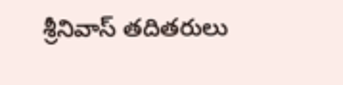శ్రీనివాస్ తదితరులు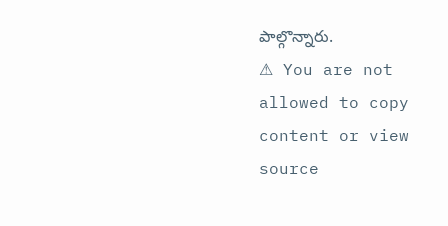పాల్గొన్నారు.
⚠ You are not allowed to copy content or view source